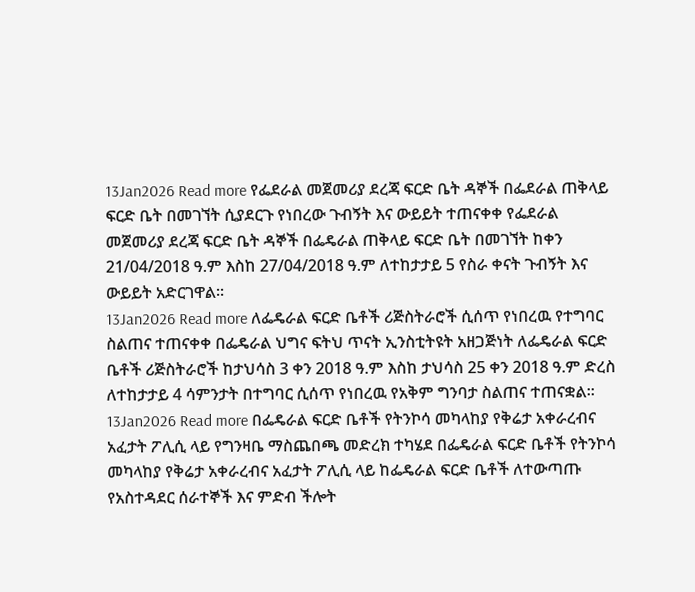13Jan2026 Read more የፌደራል መጀመሪያ ደረጃ ፍርድ ቤት ዳኞች በፌደራል ጠቅላይ ፍርድ ቤት በመገኘት ሲያደርጉ የነበረው ጉብኝት እና ውይይት ተጠናቀቀ የፌደራል መጀመሪያ ደረጃ ፍርድ ቤት ዳኞች በፌዴራል ጠቅላይ ፍርድ ቤት በመገኘት ከቀን 21/04/2018 ዓ.ም እስከ 27/04/2018 ዓ.ም ለተከታታይ 5 የስራ ቀናት ጉብኝት እና ውይይት አድርገዋል፡፡
13Jan2026 Read more ለፌዴራል ፍርድ ቤቶች ሪጅስትራሮች ሲሰጥ የነበረዉ የተግባር ስልጠና ተጠናቀቀ በፌዴራል ህግና ፍትህ ጥናት ኢንስቲትዩት አዘጋጅነት ለፌዴራል ፍርድ ቤቶች ሪጅስትራሮች ከታህሳስ 3 ቀን 2018 ዓ.ም እስከ ታህሳስ 25 ቀን 2018 ዓ.ም ድረስ ለተከታታይ 4 ሳምንታት በተግባር ሲሰጥ የነበረዉ የአቅም ግንባታ ስልጠና ተጠናቋል፡፡
13Jan2026 Read more በፌዴራል ፍርድ ቤቶች የትንኮሳ መካላከያ የቅሬታ አቀራረብና አፈታት ፖሊሲ ላይ የግንዛቤ ማስጨበጫ መድረክ ተካሄደ በፌዴራል ፍርድ ቤቶች የትንኮሳ መካላከያ የቅሬታ አቀራረብና አፈታት ፖሊሲ ላይ ከፌዴራል ፍርድ ቤቶች ለተውጣጡ የአስተዳደር ሰራተኞች እና ምድብ ችሎት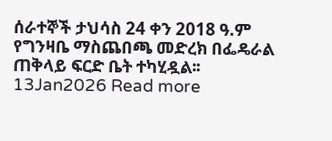ሰራተኞች ታህሳስ 24 ቀን 2018 ዓ.ም የግንዛቤ ማስጨበጫ መድረክ በፌዴራል ጠቅላይ ፍርድ ቤት ተካሂዷል፡፡
13Jan2026 Read more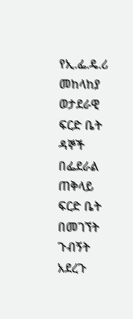የኢ.ፌ.ዴ.ሪ መከላከያ ወታደራዊ ፍርድ ቤት ዳኞች በፌደራል ጠቅላይ ፍርድ ቤት በመገኘት ጉብኝት አደረጉ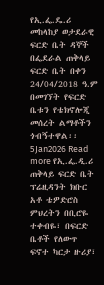የኢ.ፌ.ዴ.ሪ መከላከያ ወታደራዊ ፍርድ ቤት ዳኞች በፌደራል ጠቅላይ ፍርድ ቤት በቀን 24/04/2018 ዓ.ም በመገኘት የፍርድ ቤቱን የቴክኖሎጂ መሰረት ልማቶችን ጎብኝተዋል፡፡
5Jan2026 Read more የኢ.ፌ.ዲ.ሪ ጠቅላይ ፍርድ ቤት ፕሬዚዳንት ክቡር አቶ ቴዎድሮስ ምህረትን በቢሮዬ ተቀብዬ፣ በፍርድ ቤቶች የለውጥ ፍኖተ ካርታ ዙሪያ፣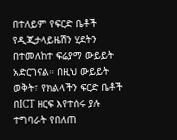በተለይም የፍርድ ቤቶች የዲጂታላይዜሽን ሂደትን በተመለከተ ፍሬያማ ውይይት አድርገናል። በዚህ ውይይት ወቅት፣ የክልላችን ፍርድ ቤቶች በICT ዘርፍ እየተሰሩ ያሉ ተግባራት የበለጠ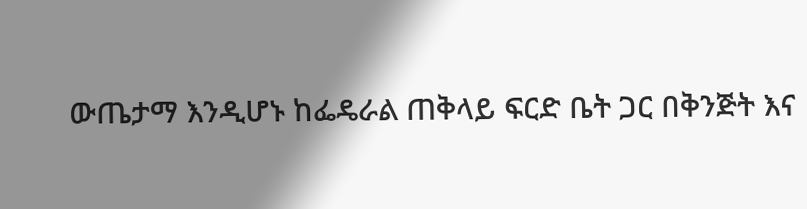ውጤታማ እንዲሆኑ ከፌዴራል ጠቅላይ ፍርድ ቤት ጋር በቅንጅት እና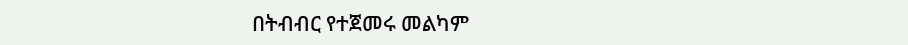በትብብር የተጀመሩ መልካም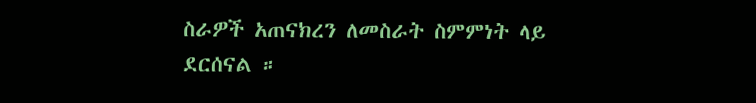ስራዎች አጠናክረን ለመስራት ስምምነት ላይ ደርሰናል ።